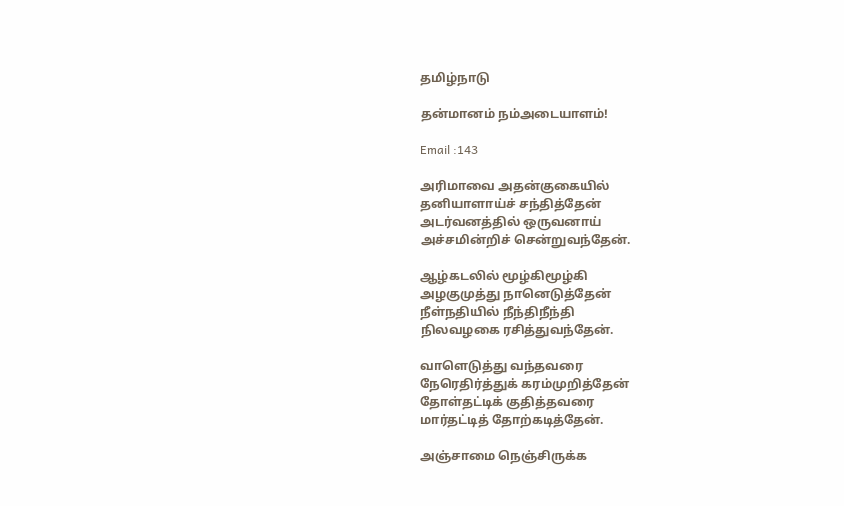தமிழ்நாடு

தன்மானம் நம்அடையாளம்!

Email :143

அரிமாவை அதன்குகையில்
தனியாளாய்ச் சந்தித்தேன்
அடர்வனத்தில் ஒருவனாய்
அச்சமின்றிச் சென்றுவந்தேன்.

ஆழ்கடலில் மூழ்கிமூழ்கி
அழகுமுத்து நானெடுத்தேன்
நீள்நதியில் நீந்திநீந்தி
நிலவழகை ரசித்துவந்தேன்.

வாளெடுத்து வந்தவரை
நேரெதிர்த்துக் கரம்முறித்தேன்
தோள்தட்டிக் குதித்தவரை
மார்தட்டித் தோற்கடித்தேன்.

அஞ்சாமை நெஞ்சிருக்க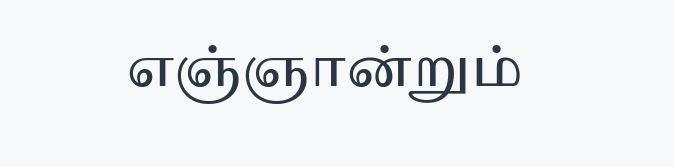எஞ்ஞான்றும்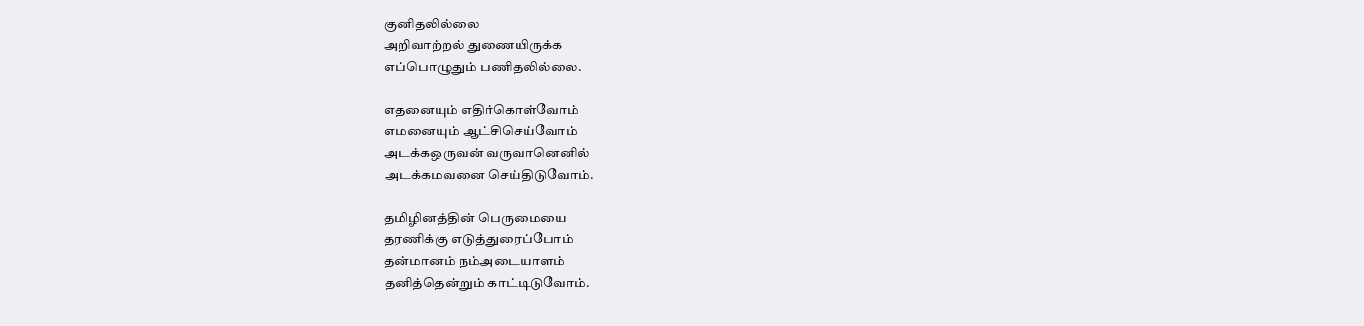குனிதலில்லை
அறிவாற்றல் துணையிருக்க
எப்பொழுதும் பணிதலில்லை.

எதனையும் எதிர்கொள்வோம்
எமனையும் ஆட்சிசெய்வோம்
அடக்கஒருவன் வருவானெனில்
அடக்கமவனை செய்திடுவோம்.

தமிழினத்தின் பெருமையை
தரணிக்கு எடுத்துரைப்போம்
தன்மானம் நம்அடையாளம்
தனித்தென்றும் காட்டிடுவோம்.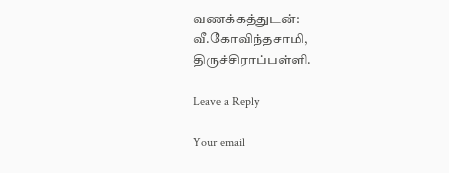வணக்கத்துடன்:
வீ.கோவிந்தசாமி,
திருச்சிராப்பள்ளி.

Leave a Reply

Your email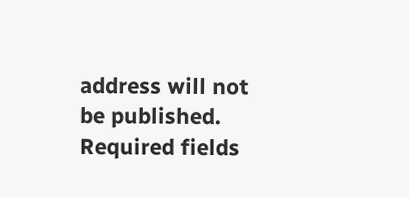address will not be published. Required fields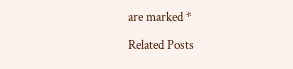are marked *

Related Posts